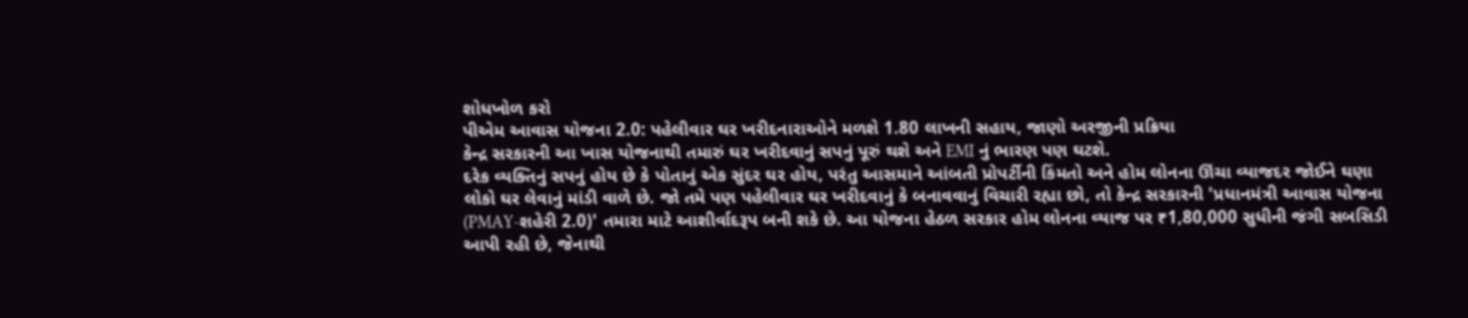શોધખોળ કરો
પીએમ આવાસ યોજના 2.0: પહેલીવાર ઘર ખરીદનારાઓને મળશે 1.80 લાખની સહાય, જાણો અરજીની પ્રક્રિયા
કેન્દ્ર સરકારની આ ખાસ યોજનાથી તમારું ઘર ખરીદવાનું સપનું પૂરું થશે અને EMI નું ભારણ પણ ઘટશે.
દરેક વ્યક્તિનું સપનું હોય છે કે પોતાનું એક સુંદર ઘર હોય, પરંતુ આસમાને આંબતી પ્રોપર્ટીની કિંમતો અને હોમ લોનના ઊંચા વ્યાજદર જોઈને ઘણા લોકો ઘર લેવાનું માંડી વાળે છે. જો તમે પણ પહેલીવાર ઘર ખરીદવાનું કે બનાવવાનું વિચારી રહ્યા છો, તો કેન્દ્ર સરકારની 'પ્રધાનમંત્રી આવાસ યોજના (PMAY-શહેરી 2.0)' તમારા માટે આશીર્વાદરૂપ બની શકે છે. આ યોજના હેઠળ સરકાર હોમ લોનના વ્યાજ પર ₹1,80,000 સુધીની જંગી સબસિડી આપી રહી છે, જેનાથી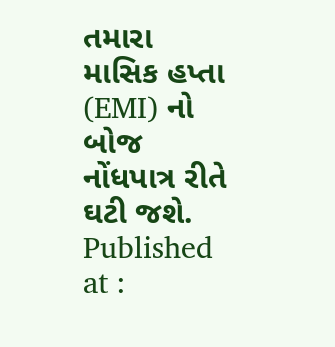તમારા માસિક હપ્તા (EMI) નો બોજ નોંધપાત્ર રીતે ઘટી જશે.
Published at :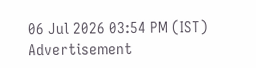06 Jul 2026 03:54 PM (IST)
Advertisement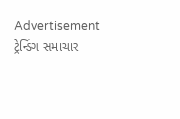Advertisement
ટ્રેન્ડિંગ સમાચાર